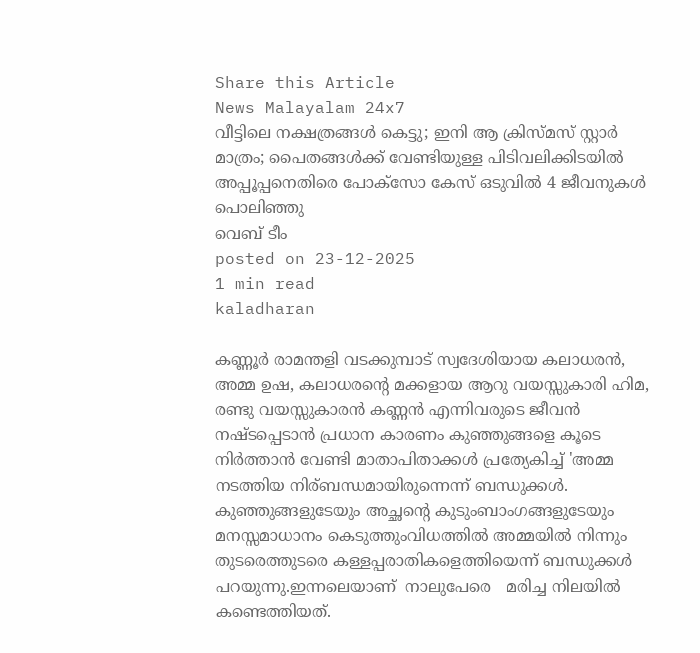Share this Article
News Malayalam 24x7
വീട്ടിലെ നക്ഷത്രങ്ങൾ കെട്ടു; ഇനി ആ ക്രിസ്മസ് സ്റ്റാർ മാത്രം; പൈതങ്ങൾക്ക് വേണ്ടിയുള്ള പിടിവലിക്കിടയിൽ അപ്പൂപ്പനെതിരെ പോക്സോ കേസ് ഒടുവിൽ 4 ജീവനുകൾ പൊലിഞ്ഞു
വെബ് ടീം
posted on 23-12-2025
1 min read
kaladharan

കണ്ണൂർ രാമന്തളി വടക്കുമ്പാട് സ്വദേശിയായ കലാധരൻ, അമ്മ ഉഷ, കലാധരന്റെ മക്കളായ ആറു വയസ്സുകാരി ഹിമ, രണ്ടു വയസ്സുകാരൻ കണ്ണൻ എന്നിവരുടെ ജീവൻ നഷ്ടപ്പെടാൻ പ്രധാന കാരണം കുഞ്ഞുങ്ങളെ കൂടെ നിർത്താൻ വേണ്ടി മാതാപിതാക്കൾ പ്രത്യേകിച്ച് 'അമ്മ നടത്തിയ നിര്ബന്ധമായിരുന്നെന്ന് ബന്ധുക്കൾ. കുഞ്ഞുങ്ങളുടേയും അച്ഛന്റെ കുടുംബാംഗങ്ങളുടേയും മനസ്സമാധാനം കെടുത്തുംവിധത്തില്‍ അമ്മയില്‍ നിന്നും തുടരെത്തുടരെ കള്ളപ്പരാതികളെത്തിയെന്ന് ബന്ധുക്കള്‍ പറയുന്നു.ഇന്നലെയാണ്  നാലുപേരെ   മരിച്ച നിലയിൽ കണ്ടെത്തിയത്.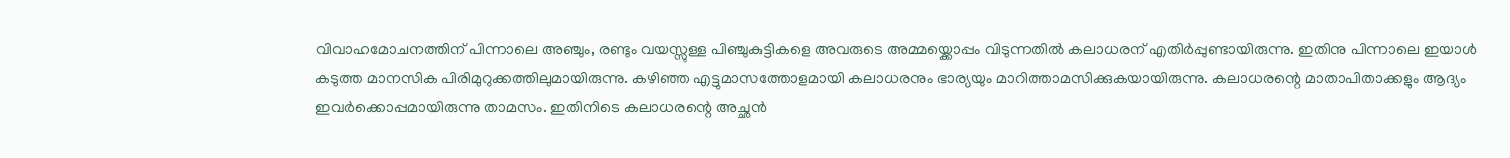വിവാഹമോചനത്തിന് പിന്നാലെ അഞ്ചും, രണ്ടും വയസ്സുള്ള പിഞ്ചുകുട്ടികളെ അവരുടെ അമ്മയ്ക്കൊപ്പം വിടുന്നതില്‍ കലാധരന് എതിര്‍പ്പുണ്ടായിരുന്നു. ഇതിനു പിന്നാലെ ഇയാള്‍ കടുത്ത മാനസിക പിരിമുറുക്കത്തിലുമായിരുന്നു. കഴിഞ്ഞ എട്ടുമാസത്തോളമായി കലാധരനും ഭാര്യയും മാറിത്താമസിക്കുകയായിരുന്നു. കലാധരന്റെ മാതാപിതാക്കളും ആദ്യം ഇവര്‍ക്കൊപ്പമായിരുന്നു താമസം. ഇതിനിടെ കലാധരന്റെ അച്ഛന്‍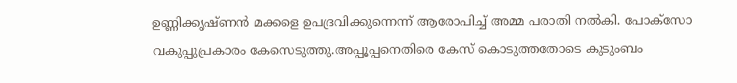ഉണ്ണിക്കൃഷ്ണന്‍ മക്കളെ ഉപദ്രവിക്കുന്നെന്ന് ആരോപിച്ച് അമ്മ പരാതി നല്‍കി. പോക്സോ വകുപ്പുപ്രകാരം കേസെടുത്തു.അപ്പൂപ്പനെതിരെ കേസ് കൊടുത്തതോടെ കുടുംബം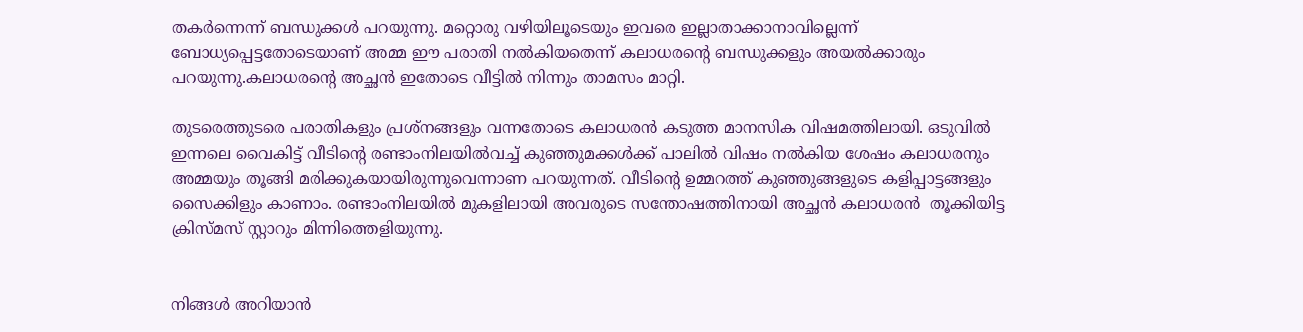തകര്‍ന്നെന്ന് ബന്ധുക്കള്‍ പറയുന്നു. മറ്റൊരു വഴിയിലൂടെയും ഇവരെ ഇല്ലാതാക്കാനാവില്ലെന്ന് ബോധ്യപ്പെട്ടതോടെയാണ് അമ്മ ഈ പരാതി നല്‍കിയതെന്ന് കലാധരന്റെ ബന്ധുക്കളും അയല്‍ക്കാരും പറയുന്നു.കലാധരന്റെ അച്ഛന്‍ ഇതോടെ വീട്ടില്‍ നിന്നും താമസം മാറ്റി.

തുടരെത്തുടരെ പരാതികളും പ്രശ്നങ്ങളും വന്നതോടെ കലാധരന്‍ കടുത്ത മാനസിക വിഷമത്തിലായി. ഒടുവില്‍ ഇന്നലെ വൈകിട്ട് വീടിന്റെ രണ്ടാംനിലയില്‍വച്ച് കുഞ്ഞുമക്കള്‍ക്ക് പാലില്‍ വിഷം നല്‍കിയ ശേഷം കലാധരനും അമ്മയും തൂങ്ങി മരിക്കുകയായിരുന്നുവെന്നാണ പറയുന്നത്. വീടിന്റെ ഉമ്മറത്ത് കുഞ്ഞുങ്ങളുടെ കളിപ്പാട്ടങ്ങളും സൈക്കിളും കാണാം. രണ്ടാംനിലയില്‍ മുകളിലായി അവരുടെ സന്തോഷത്തിനായി അച്ഛന്‍ കലാധരന്‍  തൂക്കിയിട്ട ക്രിസ്മസ് സ്റ്റാറും മിന്നിത്തെളിയുന്നു.


നിങ്ങൾ അറിയാൻ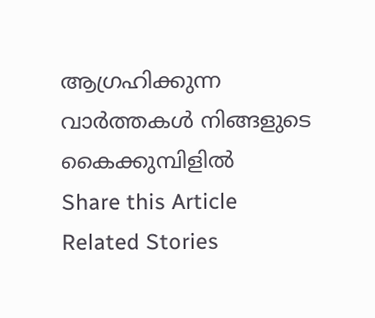ആഗ്രഹിക്കുന്ന വാർത്തകൾ നിങ്ങളുടെ കൈക്കുമ്പിളിൽ
Share this Article
Related Stories